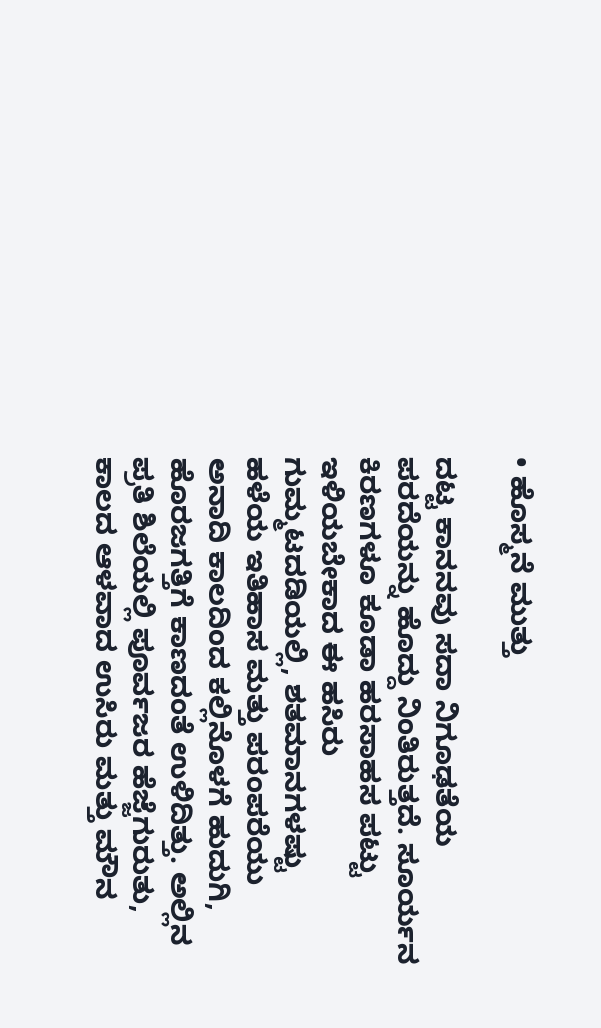• ಹೊಸ್ಮನೆ ಮುತ್ತು

ದಟ್ಟ ಕಾನನವು ಸದಾ ನಿಗೂಢತೆಯ ಪರದೆಯನ್ನು ಹೊದ್ದು ನಿಂತಿರುತ್ತದೆ. ಸೂರ್ಯನ ಕಿರಣಗಳೂ ಕೂಡಾ ಹರಸಾಹಸ ಪಟ್ಟು ಇಳಿಯಬೇಕಾದ ಈ ಹಸಿರು ಗುಮ್ಮಟದಡಿಯಲ್ಲಿ, ಶತಮಾನಗಳಷ್ಟು ಹಳೆಯ ಇತಿಹಾಸ ಮತ್ತು ಪರಂಪರೆಯು ಅನಾದಿ ಕಾಲದಿಂದ ಕಲ್ಲಿನೊಳಗೆ ಹುದುಗಿ, ಹೊರಜಗತ್ತಿಗೆ ಕಾಣದಂತೆ ಉಳಿದಿತ್ತು. ಅಲ್ಲಿನ ಪ್ರತಿ ಶಿಲೆಯಲ್ಲಿ ಪೂರ್ವಜರ ಹೆಜ್ಜೆಗುರುತು, ಕಾಲದ ಆಳವಾದ ಉಸಿರು ಮತ್ತು ಮೌನ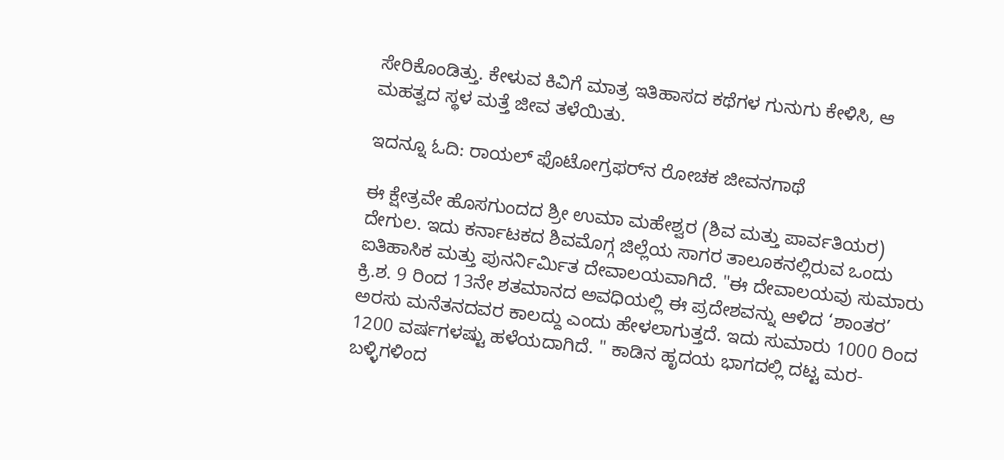ಸೇರಿಕೊಂಡಿತ್ತು. ಕೇಳುವ ಕಿವಿಗೆ ಮಾತ್ರ ಇತಿಹಾಸದ ಕಥೆಗಳ ಗುನುಗು ಕೇಳಿಸಿ, ಆ ಮಹತ್ವದ ಸ್ಥಳ ಮತ್ತೆ ಜೀವ ತಳೆಯಿತು.

ಇದನ್ನೂ ಓದಿ: ರಾಯಲ್ ಫೊಟೋಗ್ರಫರ್‌ನ ರೋಚಕ ಜೀವನಗಾಥೆ

ಈ ಕ್ಷೇತ್ರವೇ ಹೊಸಗುಂದದ ಶ್ರೀ ಉಮಾ ಮಹೇಶ್ವರ (ಶಿವ ಮತ್ತು ಪಾರ್ವತಿಯರ) ದೇಗುಲ. ಇದು ಕರ್ನಾಟಕದ ಶಿವಮೊಗ್ಗ ಜಿಲ್ಲೆಯ ಸಾಗರ ತಾಲೂಕನಲ್ಲಿರುವ ಒಂದು ಐತಿಹಾಸಿಕ ಮತ್ತು ಪುನರ್ನಿರ್ಮಿತ ದೇವಾಲಯವಾಗಿದೆ. "ಈ ದೇವಾಲಯವು ಸುಮಾರು ಕ್ರಿ.ಶ. 9 ರಿಂದ 13ನೇ ಶತಮಾನದ ಅವಧಿಯಲ್ಲಿ ಈ ಪ್ರದೇಶವನ್ನು ಆಳಿದ ‘ಶಾಂತರ’ ಅರಸು ಮನೆತನದವರ ಕಾಲದ್ದು ಎಂದು ಹೇಳಲಾಗುತ್ತದೆ. ಇದು ಸುಮಾರು 1000 ರಿಂದ 1200 ವರ್ಷಗಳಷ್ಟು ಹಳೆಯದಾಗಿದೆ. " ಕಾಡಿನ ಹೃದಯ ಭಾಗದಲ್ಲಿ ದಟ್ಟ ಮರ-ಬಳ್ಳಿಗಳಿಂದ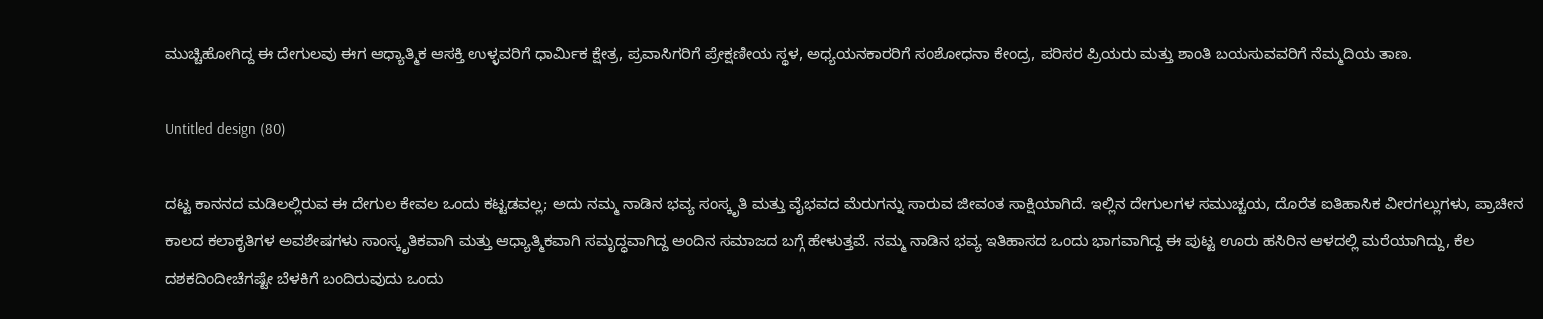ಮುಚ್ಚಿಹೋಗಿದ್ದ ಈ ದೇಗುಲವು ಈಗ ಆಧ್ಯಾತ್ಮಿಕ ಆಸಕ್ತಿ ಉಳ್ಳವರಿಗೆ ಧಾರ್ಮಿಕ ಕ್ಷೇತ್ರ, ಪ್ರವಾಸಿಗರಿಗೆ ಪ್ರೇಕ್ಷಣೀಯ ಸ್ಥಳ, ಅಧ್ಯಯನಕಾರರಿಗೆ ಸಂಶೋಧನಾ ಕೇಂದ್ರ, ಪರಿಸರ ಪ್ರಿಯರು ಮತ್ತು ಶಾಂತಿ ಬಯಸುವವರಿಗೆ ನೆಮ್ಮದಿಯ ತಾಣ.

Untitled design (80)

ದಟ್ಟ ಕಾನನದ ಮಡಿಲಲ್ಲಿರುವ ಈ ದೇಗುಲ ಕೇವಲ ಒಂದು ಕಟ್ಟಡವಲ್ಲ; ಅದು ನಮ್ಮ ನಾಡಿನ ಭವ್ಯ ಸಂಸ್ಕೃತಿ ಮತ್ತು ವೈಭವದ ಮೆರುಗನ್ನು ಸಾರುವ ಜೀವಂತ ಸಾಕ್ಷಿಯಾಗಿದೆ. ಇಲ್ಲಿನ ದೇಗುಲಗಳ ಸಮುಚ್ಚಯ, ದೊರೆತ ಐತಿಹಾಸಿಕ ವೀರಗಲ್ಲುಗಳು, ಪ್ರಾಚೀನ ಕಾಲದ ಕಲಾಕೃತಿಗಳ ಅವಶೇಷಗಳು ಸಾಂಸ್ಕೃತಿಕವಾಗಿ ಮತ್ತು ಆಧ್ಯಾತ್ಮಿಕವಾಗಿ ಸಮೃದ್ಧವಾಗಿದ್ದ ಅಂದಿನ ಸಮಾಜದ ಬಗ್ಗೆ ಹೇಳುತ್ತವೆ. ನಮ್ಮ ನಾಡಿನ ಭವ್ಯ ಇತಿಹಾಸದ ಒಂದು ಭಾಗವಾಗಿದ್ದ ಈ ಪುಟ್ಟ ಊರು ಹಸಿರಿನ ಆಳದಲ್ಲಿ ಮರೆಯಾಗಿದ್ದು, ಕೆಲ ದಶಕದಿಂದೀಚೆಗಷ್ಟೇ ಬೆಳಕಿಗೆ ಬಂದಿರುವುದು ಒಂದು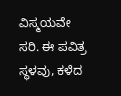ವಿಸ್ಮಯವೇ ಸರಿ. ಈ ಪವಿತ್ರ ಸ್ಥಳವು, ಕಳೆದ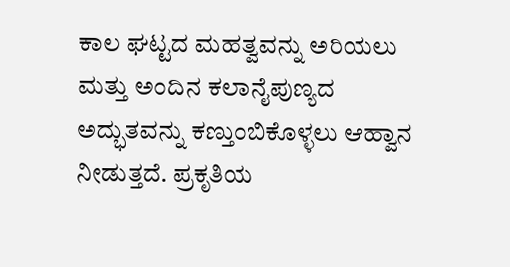ಕಾಲ ಘಟ್ಟದ ಮಹತ್ವವನ್ನು ಅರಿಯಲು ಮತ್ತು ಅಂದಿನ ಕಲಾನೈಪುಣ್ಯದ ಅದ್ಭುತವನ್ನು ಕಣ್ತುಂಬಿಕೊಳ್ಳಲು ಆಹ್ವಾನ ನೀಡುತ್ತದೆ. ಪ್ರಕೃತಿಯ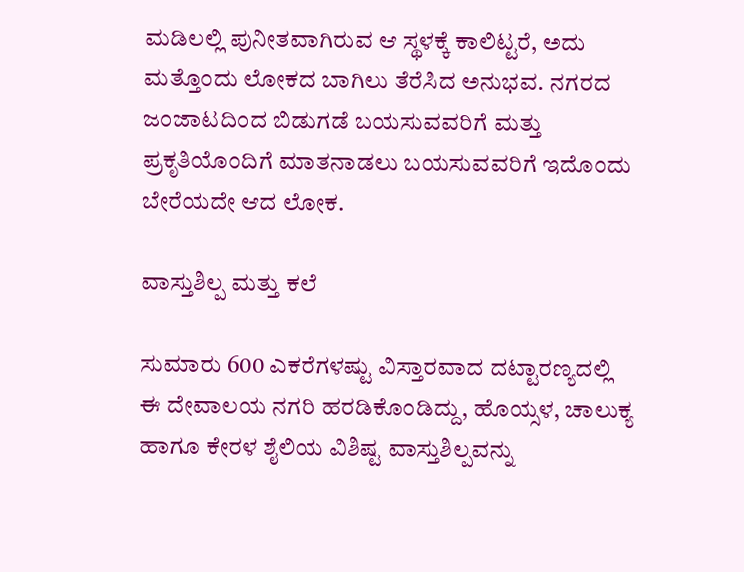ಮಡಿಲಲ್ಲಿ ಪುನೀತವಾಗಿರುವ ಆ ಸ್ಥಳಕ್ಕೆ ಕಾಲಿಟ್ಟರೆ, ಅದು ಮತ್ತೊಂದು ಲೋಕದ ಬಾಗಿಲು ತೆರೆಸಿದ ಅನುಭವ. ನಗರದ ಜಂಜಾಟದಿಂದ ಬಿಡುಗಡೆ ಬಯಸುವವರಿಗೆ ಮತ್ತು ಪ್ರಕೃತಿಯೊಂದಿಗೆ ಮಾತನಾಡಲು ಬಯಸುವವರಿಗೆ ಇದೊಂದು ಬೇರೆಯದೇ ಆದ ಲೋಕ.

ವಾಸ್ತುಶಿಲ್ಪ ಮತ್ತು ಕಲೆ

ಸುಮಾರು 600 ಎಕರೆಗಳಷ್ಟು ವಿಸ್ತಾರವಾದ ದಟ್ಟಾರಣ್ಯದಲ್ಲಿ ಈ ದೇವಾಲಯ ನಗರಿ ಹರಡಿಕೊಂಡಿದ್ದು, ಹೊಯ್ಸಳ, ಚಾಲುಕ್ಯ ಹಾಗೂ ಕೇರಳ ಶೈಲಿಯ ವಿಶಿಷ್ಟ ವಾಸ್ತುಶಿಲ್ಪವನ್ನು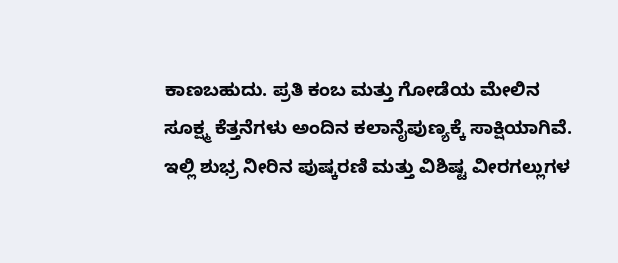ಕಾಣಬಹುದು. ಪ್ರತಿ ಕಂಬ ಮತ್ತು ಗೋಡೆಯ ಮೇಲಿನ ಸೂಕ್ಷ್ಮ ಕೆತ್ತನೆಗಳು ಅಂದಿನ ಕಲಾನೈಪುಣ್ಯಕ್ಕೆ ಸಾಕ್ಷಿಯಾಗಿವೆ. ಇಲ್ಲಿ ಶುಭ್ರ ನೀರಿನ ಪುಷ್ಕರಣಿ ಮತ್ತು ವಿಶಿಷ್ಟ ವೀರಗಲ್ಲುಗಳ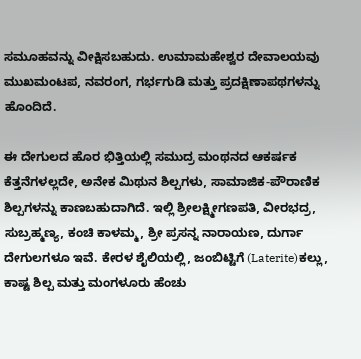ಸಮೂಹವನ್ನು ವೀಕ್ಷಿಸಬಹುದು. ಉಮಾಮಹೇಶ್ವರ ದೇವಾಲಯವು ಮುಖಮಂಟಪ, ನವರಂಗ, ಗರ್ಭಗುಡಿ ಮತ್ತು ಪ್ರದಕ್ಷಿಣಾಪಥಗಳನ್ನು ಹೊಂದಿದೆ.

ಈ ದೇಗುಲದ ಹೊರ ಭಿತ್ತಿಯಲ್ಲಿ ಸಮುದ್ರ ಮಂಥನದ ಆಕರ್ಷಕ ಕೆತ್ತನೆಗಳಲ್ಲದೇ, ಅನೇಕ ಮಿಥುನ ಶಿಲ್ಪಗಳು, ಸಾಮಾಜಿಕ-ಪೌರಾಣಿಕ ಶಿಲ್ಪಗಳನ್ನು ಕಾಣಬಹುದಾಗಿದೆ. ಇಲ್ಲಿ ಶ್ರೀಲಕ್ಷ್ಮೀಗಣಪತಿ, ವೀರಭದ್ರ, ಸುಬ್ರಹ್ಮಣ್ಯ, ಕಂಚಿ ಕಾಳಮ್ಮ, ಶ್ರೀ ಪ್ರಸನ್ನ ನಾರಾಯಣ, ದುರ್ಗಾ ದೇಗುಲಗಳೂ ಇವೆ. ಕೇರಳ ಶೈಲಿಯಲ್ಲಿ, ಜಂಬಿಟ್ಟಿಗೆ (Laterite)ಕಲ್ಲು, ಕಾಷ್ಟ ಶಿಲ್ಪ ಮತ್ತು ಮಂಗಳೂರು ಹೆಂಚು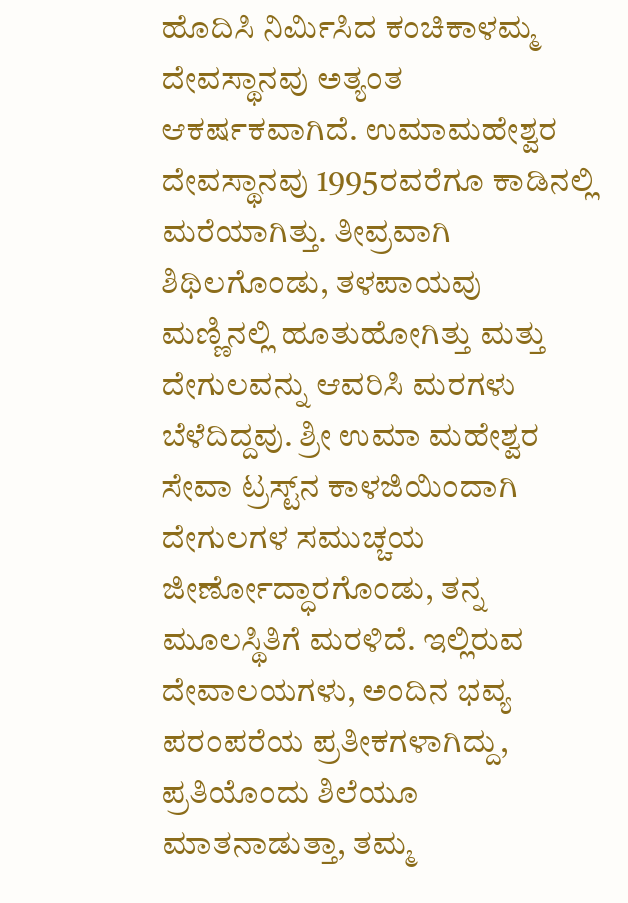ಹೊದಿಸಿ ನಿರ್ಮಿಸಿದ ಕಂಚಿಕಾಳಮ್ಮ ದೇವಸ್ಥಾನವು ಅತ್ಯಂತ ಆಕರ್ಷಕವಾಗಿದೆ. ಉಮಾಮಹೇಶ್ವರ ದೇವಸ್ಥಾನವು 1995ರವರೆಗೂ ಕಾಡಿನಲ್ಲಿ ಮರೆಯಾಗಿತ್ತು. ತೀವ್ರವಾಗಿ ಶಿಥಿಲಗೊಂಡು, ತಳಪಾಯವು ಮಣ್ಣಿನಲ್ಲಿ ಹೂತುಹೋಗಿತ್ತು ಮತ್ತು ದೇಗುಲವನ್ನು ಆವರಿಸಿ ಮರಗಳು ಬೆಳೆದಿದ್ದವು. ಶ್ರೀ ಉಮಾ ಮಹೇಶ್ವರ ಸೇವಾ ಟ್ರಸ್ಟ್‌ನ ಕಾಳಜಿಯಿಂದಾಗಿ ದೇಗುಲಗಳ ಸಮುಚ್ಚಯ ಜೀರ್ಣೋದ್ಧಾರಗೊಂಡು, ತನ್ನ ಮೂಲಸ್ಥಿತಿಗೆ ಮರಳಿದೆ. ಇಲ್ಲಿರುವ ದೇವಾಲಯಗಳು, ಅಂದಿನ ಭವ್ಯ ಪರಂಪರೆಯ ಪ್ರತೀಕಗಳಾಗಿದ್ದು, ಪ್ರತಿಯೊಂದು ಶಿಲೆಯೂ ಮಾತನಾಡುತ್ತಾ, ತಮ್ಮ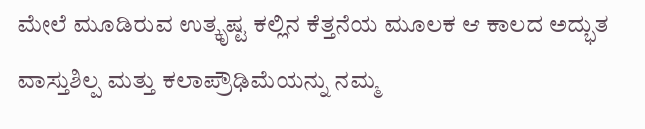ಮೇಲೆ ಮೂಡಿರುವ ಉತ್ಕೃಷ್ಟ ಕಲ್ಲಿನ ಕೆತ್ತನೆಯ ಮೂಲಕ ಆ ಕಾಲದ ಅದ್ಭುತ ವಾಸ್ತುಶಿಲ್ಪ ಮತ್ತು ಕಲಾಪ್ರೌಢಿಮೆಯನ್ನು ನಮ್ಮ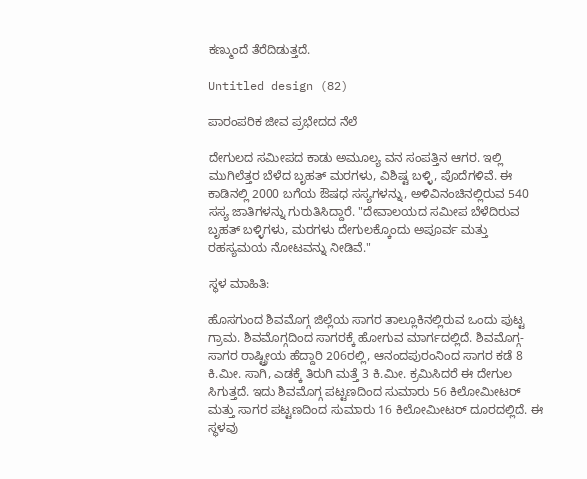ಕಣ್ಮುಂದೆ ತೆರೆದಿಡುತ್ತದೆ.

Untitled design (82)

ಪಾರಂಪರಿಕ ಜೀವ ಪ್ರಭೇದದ ನೆಲೆ

ದೇಗುಲದ ಸಮೀಪದ ಕಾಡು ಅಮೂಲ್ಯ ವನ ಸಂಪತ್ತಿನ ಆಗರ. ಇಲ್ಲಿ ಮುಗಿಲೆತ್ತರ ಬೆಳೆದ ಬೃಹತ್‌ ಮರಗಳು, ವಿಶಿಷ್ಟ ಬಳ್ಳಿ, ಪೊದೆಗಳಿವೆ. ಈ ಕಾಡಿನಲ್ಲಿ 2000 ಬಗೆಯ ಔಷಧ ಸಸ್ಯಗಳನ್ನು, ಅಳಿವಿನಂಚಿನಲ್ಲಿರುವ 540 ಸಸ್ಯ ಜಾತಿಗಳನ್ನು ಗುರುತಿಸಿದ್ದಾರೆ. "ದೇವಾಲಯದ ಸಮೀಪ ಬೆಳೆದಿರುವ ಬೃಹತ್ ಬಳ್ಳಿಗಳು, ಮರಗಳು ದೇಗುಲಕ್ಕೊಂದು ಅಪೂರ್ವ ಮತ್ತು ರಹಸ್ಯಮಯ ನೋಟವನ್ನು ನೀಡಿವೆ."

ಸ್ಥಳ ಮಾಹಿತಿ:

ಹೊಸಗುಂದ ಶಿವಮೊಗ್ಗ ಜಿಲ್ಲೆಯ ಸಾಗರ ತಾಲ್ಲೂಕಿನಲ್ಲಿರುವ ಒಂದು ಪುಟ್ಟ ಗ್ರಾಮ. ಶಿವಮೊಗ್ಗದಿಂದ ಸಾಗರಕ್ಕೆ ಹೋಗುವ ಮಾರ್ಗದಲ್ಲಿದೆ. ಶಿವಮೊಗ್ಗ-ಸಾಗರ ರಾಷ್ಟ್ರೀಯ ಹೆದ್ದಾರಿ 206ರಲ್ಲಿ, ಆನಂದಪುರಂನಿಂದ ಸಾಗರ ಕಡೆ 8 ಕಿ.ಮೀ. ಸಾಗಿ, ಎಡಕ್ಕೆ ತಿರುಗಿ ಮತ್ತೆ 3 ಕಿ.ಮೀ. ಕ್ರಮಿಸಿದರೆ ಈ ದೇಗುಲ ಸಿಗುತ್ತದೆ. ಇದು ಶಿವಮೊಗ್ಗ ಪಟ್ಟಣದಿಂದ ಸುಮಾರು 56 ಕಿಲೋಮೀಟರ್ ಮತ್ತು ಸಾಗರ ಪಟ್ಟಣದಿಂದ ಸುಮಾರು 16 ಕಿಲೋಮೀಟರ್ ದೂರದಲ್ಲಿದೆ. ಈ ಸ್ಥಳವು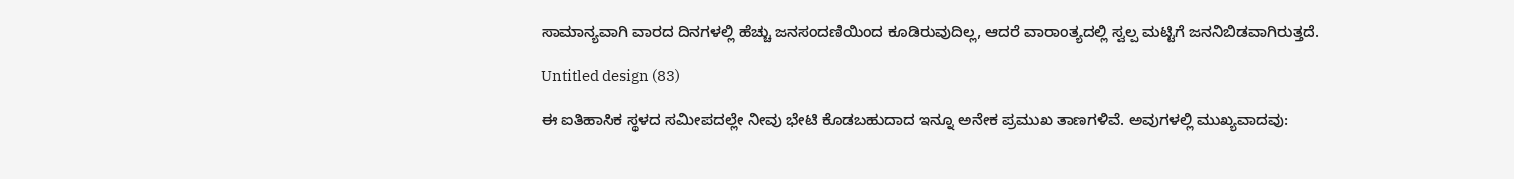ಸಾಮಾನ್ಯವಾಗಿ ವಾರದ ದಿನಗಳಲ್ಲಿ ಹೆಚ್ಚು ಜನಸಂದಣಿಯಿಂದ ಕೂಡಿರುವುದಿಲ್ಲ, ಆದರೆ ವಾರಾಂತ್ಯದಲ್ಲಿ ಸ್ವಲ್ಪ ಮಟ್ಟಿಗೆ ಜನನಿಬಿಡವಾಗಿರುತ್ತದೆ.

Untitled design (83)

ಈ ಐತಿಹಾಸಿಕ ಸ್ಥಳದ ಸಮೀಪದಲ್ಲೇ ನೀವು ಭೇಟಿ ಕೊಡಬಹುದಾದ ಇನ್ನೂ ಅನೇಕ ಪ್ರಮುಖ ತಾಣಗಳಿವೆ. ಅವುಗಳಲ್ಲಿ ಮುಖ್ಯವಾದವು: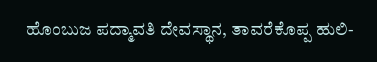ಹೊಂಬುಜ ಪದ್ಮಾವತಿ ದೇವಸ್ಥಾನ, ತಾವರೆಕೊಪ್ಪ ಹುಲಿ-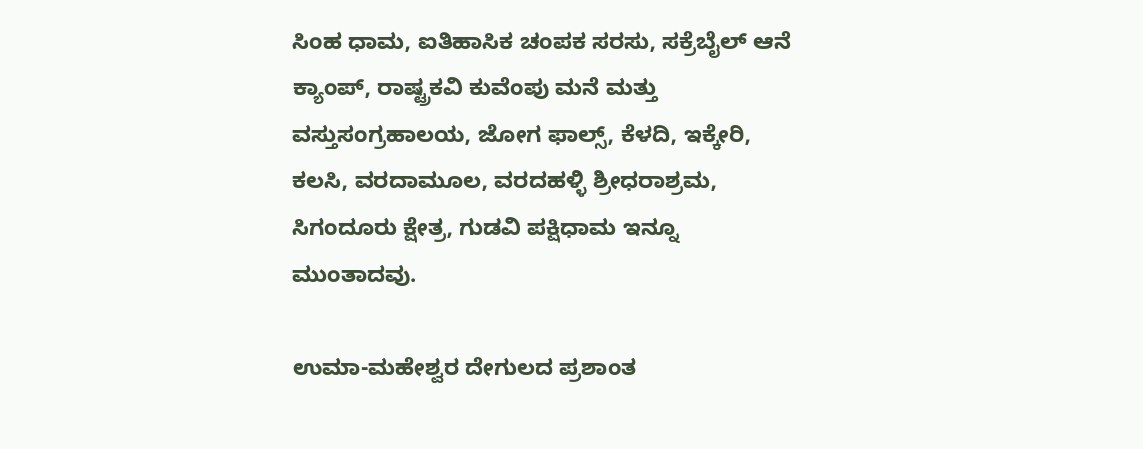ಸಿಂಹ ಧಾಮ, ಐತಿಹಾಸಿಕ ಚಂಪಕ ಸರಸು, ಸಕ್ರೆಬೈಲ್ ಆನೆ ಕ್ಯಾಂಪ್, ರಾಷ್ಟ್ರಕವಿ ಕುವೆಂಪು ಮನೆ ಮತ್ತು ವಸ್ತುಸಂಗ್ರಹಾಲಯ, ಜೋಗ ಫಾಲ್ಸ್, ಕೆಳದಿ, ಇಕ್ಕೇರಿ, ಕಲಸಿ, ವರದಾಮೂಲ, ವರದಹಳ್ಳಿ ಶ್ರೀಧರಾಶ್ರಮ, ಸಿಗಂದೂರು ಕ್ಷೇತ್ರ, ಗುಡವಿ ಪಕ್ಷಿಧಾಮ ಇನ್ನೂ ಮುಂತಾದವು.

ಉಮಾ-ಮಹೇಶ್ವರ ದೇಗುಲದ ಪ್ರಶಾಂತ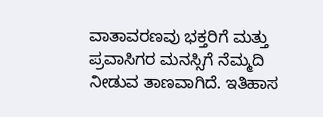ವಾತಾವರಣವು ಭಕ್ತರಿಗೆ ಮತ್ತು ಪ್ರವಾಸಿಗರ ಮನಸ್ಸಿಗೆ ನೆಮ್ಮದಿ ನೀಡುವ ತಾಣವಾಗಿದೆ. ಇತಿಹಾಸ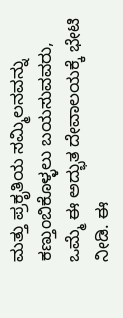ಮತ್ತು ಪ್ರಕೃತಿಯ ಸಮ್ಮಿಲನವನ್ನು ಕಣ್ತುಂಬಿಕೊಳ್ಳಲು ಬಯಸುವವರು, ಒಮ್ಮೆ ಈ ಅದ್ಭುತ ದೇವಾಲಯಕ್ಕೆ ಭೇಟಿ ನೀಡಿ. ಈ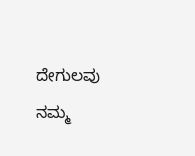ದೇಗುಲವು ನಮ್ಮ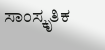ಸಾಂಸ್ಕೃತಿಕ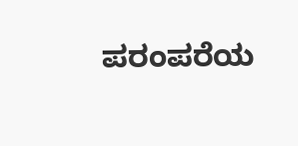ಪರಂಪರೆಯ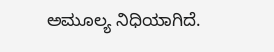ಅಮೂಲ್ಯ ನಿಧಿಯಾಗಿದೆ.